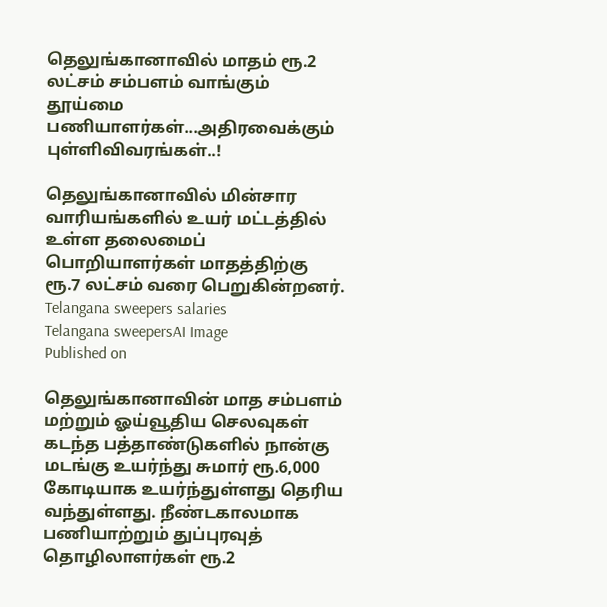தெலுங்கானாவில் மாதம் ரூ.2 லட்சம் சம்பளம் வாங்கும் தூய்மை பணியாளர்கள்...அதிரவைக்கும் புள்ளிவிவரங்கள்..!

தெலுங்கானாவில் மின்சார வாரியங்களில் உயர் மட்டத்தில் உள்ள தலைமைப் பொறியாளர்கள் மாதத்திற்கு ரூ.7 லட்சம் வரை பெறுகின்றனர்.
Telangana sweepers salaries
Telangana sweepersAI Image
Published on

தெலுங்கானாவின் மாத சம்பளம் மற்றும் ஓய்வூதிய செலவுகள் கடந்த பத்தாண்டுகளில் நான்கு மடங்கு உயர்ந்து சுமார் ரூ.6,000 கோடியாக உயர்ந்துள்ளது தெரிய வந்துள்ளது. நீண்டகாலமாக பணியாற்றும் துப்புரவுத் தொழிலாளர்கள் ரூ.2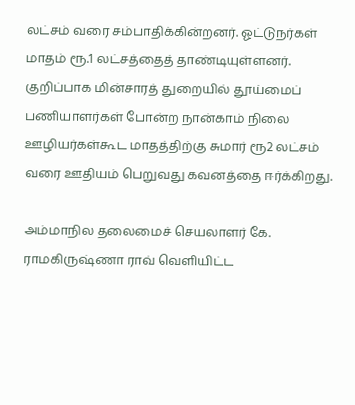லட்சம் வரை சம்பாதிக்கின்றனர். ஓட்டுநர்கள் மாதம் ரூ.1 லட்சத்தைத் தாண்டியுள்ளனர். குறிப்பாக மின்சாரத் துறையில் தூய்மைப் பணியாளர்கள் போன்ற நான்காம் நிலை ஊழியர்கள்கூட மாதத்திற்கு சுமார் ரூ2 லட்சம் வரை ஊதியம் பெறுவது கவனத்தை ஈர்க்கிறது.

அம்மாநில தலைமைச் செயலாளர் கே. ராமகிருஷ்ணா ராவ் வெளியிட்ட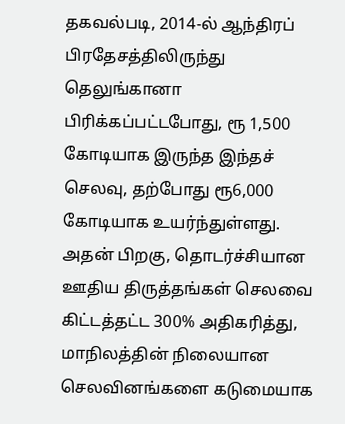தகவல்படி, 2014-ல் ஆந்திரப் பிரதேசத்திலிருந்து தெலுங்கானா பிரிக்கப்பட்டபோது, ரூ 1,500 கோடியாக இருந்த இந்தச் செலவு, தற்போது ரூ6,000 கோடியாக உயர்ந்துள்ளது. அதன் பிறகு, தொடர்ச்சியான ஊதிய திருத்தங்கள் செலவை கிட்டத்தட்ட 300% அதிகரித்து, மாநிலத்தின் நிலையான செலவினங்களை கடுமையாக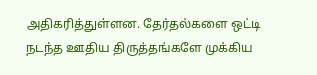அதிகரித்துள்ளன. தேர்தல்களை ஒட்டி நடந்த ஊதிய திருத்தங்களே முக்கிய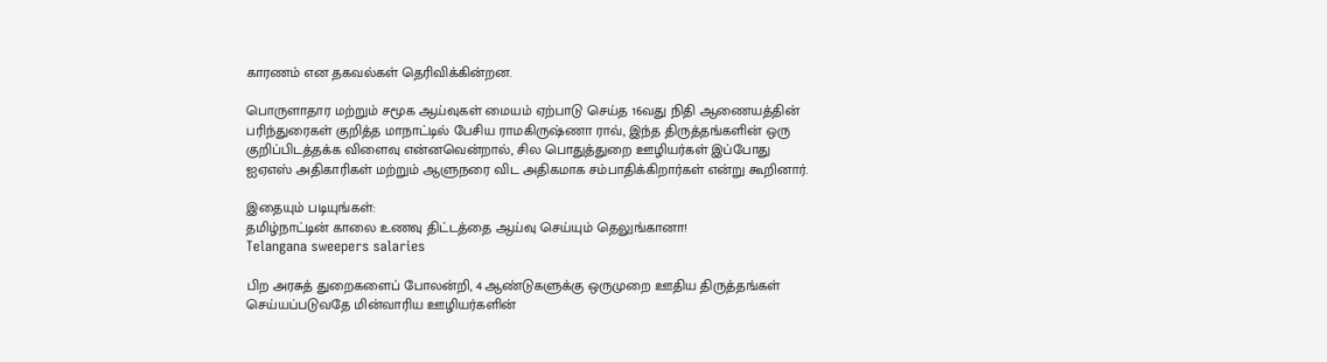காரணம் என தகவல்கள் தெரிவிக்கின்றன.

பொருளாதார மற்றும் சமூக ஆய்வுகள் மையம் ஏற்பாடு செய்த 16வது நிதி ஆணையத்தின் பரிந்துரைகள் குறித்த மாநாட்டில் பேசிய ராமகிருஷ்ணா ராவ், இந்த திருத்தங்களின் ஒரு குறிப்பிடத்தக்க விளைவு என்னவென்றால், சில பொதுத்துறை ஊழியர்கள் இப்போது ஐஏஎஸ் அதிகாரிகள் மற்றும் ஆளுநரை விட அதிகமாக சம்பாதிக்கிறார்கள் என்று கூறினார்.

இதையும் படியுங்கள்:
தமிழ்நாட்டின் காலை உணவு திட்டத்தை ஆய்வு செய்யும் தெலுங்கானா!
Telangana sweepers salaries

பிற அரசுத் துறைகளைப் போலன்றி, 4 ஆண்டுகளுக்கு ஒருமுறை ஊதிய திருத்தங்கள் செய்யப்படுவதே மின்வாரிய ஊழியர்களின்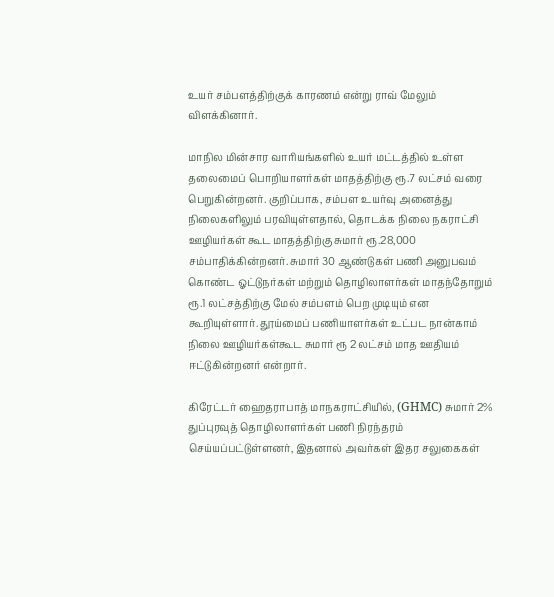உயர் சம்பளத்திற்குக் காரணம் என்று ராவ் மேலும் விளக்கினார்.

மாநில மின்சார வாரியங்களில் உயர் மட்டத்தில் உள்ள தலைமைப் பொறியாளர்கள் மாதத்திற்கு ரூ.7 லட்சம் வரை பெறுகின்றனர். குறிப்பாக, சம்பள உயர்வு அனைத்து நிலைகளிலும் பரவியுள்ளதால், தொடக்க நிலை நகராட்சி ஊழியர்கள் கூட மாதத்திற்கு சுமார் ரூ.28,000 சம்பாதிக்கின்றனர். சுமார் 30 ஆண்டுகள் பணி அனுபவம் கொண்ட ஓட்டுநர்கள் மற்றும் தொழிலாளர்கள் மாதந்தோறும் ரூ.1 லட்சத்திற்கு மேல் சம்பளம் பெற முடியும் என கூறியுள்ளார். தூய்மைப் பணியாளர்கள் உட்பட நான்காம் நிலை ஊழியர்கள்கூட சுமார் ரூ 2 லட்சம் மாத ஊதியம் ஈட்டுகின்றனர் என்றார்.

கிரேட்டர் ஹைதராபாத் மாநகராட்சியில், (GHMC) சுமார் 2% துப்புரவுத் தொழிலாளர்கள் பணி நிரந்தரம் செய்யப்பட்டுள்ளனர், இதனால் அவர்கள் இதர சலுகைகள்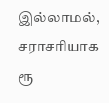இல்லாமல், சராசரியாக ரூ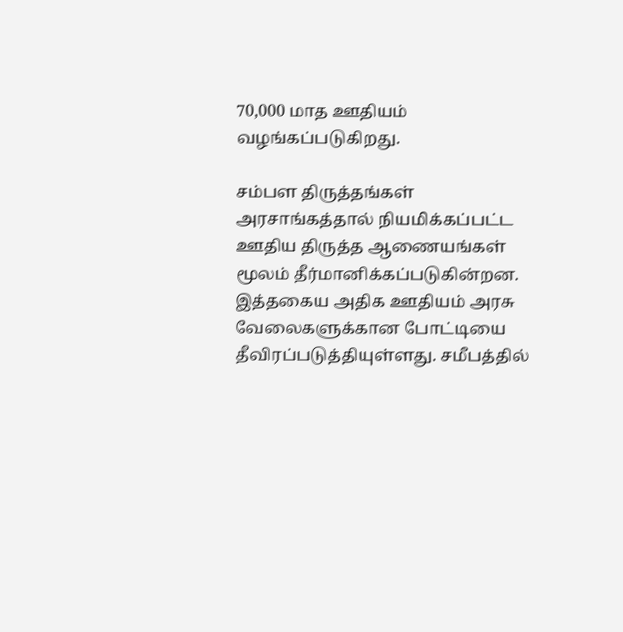70,000 மாத ஊதியம் வழங்கப்படுகிறது.

சம்பள திருத்தங்கள் அரசாங்கத்தால் நியமிக்கப்பட்ட ஊதிய திருத்த ஆணையங்கள் மூலம் தீர்மானிக்கப்படுகின்றன. இத்தகைய அதிக ஊதியம் அரசு வேலைகளுக்கான போட்டியை தீவிரப்படுத்தியுள்ளது. சமீபத்தில்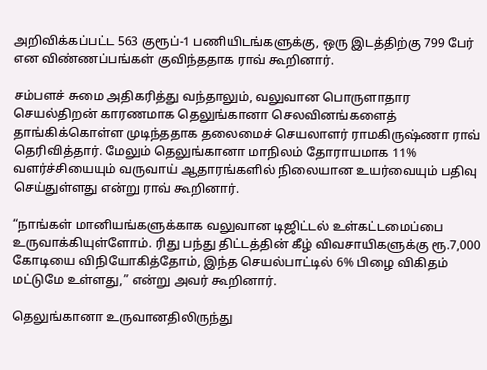அறிவிக்கப்பட்ட 563 குரூப்-1 பணியிடங்களுக்கு, ஒரு இடத்திற்கு 799 பேர் என விண்ணப்பங்கள் குவிந்ததாக ராவ் கூறினார்.

சம்பளச் சுமை அதிகரித்து வந்தாலும், வலுவான பொருளாதார செயல்திறன் காரணமாக தெலுங்கானா செலவினங்களைத் தாங்கிக்கொள்ள முடிந்ததாக தலைமைச் செயலாளர் ராமகிருஷ்ணா ராவ் தெரிவித்தார். மேலும் தெலுங்கானா மாநிலம் தோராயமாக 11% வளர்ச்சியையும் வருவாய் ஆதாரங்களில் நிலையான உயர்வையும் பதிவு செய்துள்ளது என்று ராவ் கூறினார்.

“நாங்கள் மானியங்களுக்காக வலுவான டிஜிட்டல் உள்கட்டமைப்பை உருவாக்கியுள்ளோம். ரிது பந்து திட்டத்தின் கீழ் விவசாயிகளுக்கு ரூ.7,000 கோடியை விநியோகித்தோம், இந்த செயல்பாட்டில் 6% பிழை விகிதம் மட்டுமே உள்ளது,” என்று அவர் கூறினார்.

தெலுங்கானா உருவானதிலிருந்து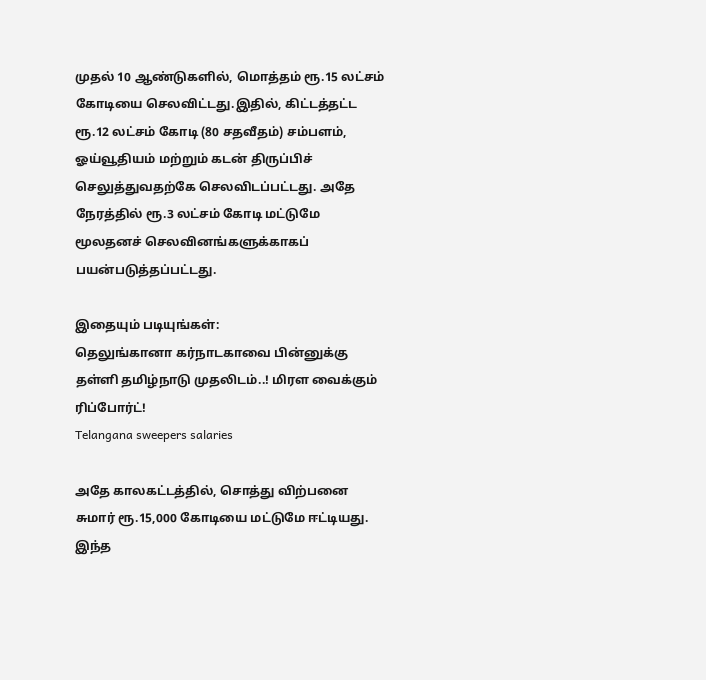முதல் 10 ஆண்டுகளில், மொத்தம் ரூ.15 லட்சம் கோடியை செலவிட்டது.இதில், கிட்டத்தட்ட ரூ.12 லட்சம் கோடி (80 சதவீதம்) சம்பளம், ஓய்வூதியம் மற்றும் கடன் திருப்பிச் செலுத்துவதற்கே செலவிடப்பட்டது. அதே நேரத்தில் ரூ.3 லட்சம் கோடி மட்டுமே மூலதனச் செலவினங்களுக்காகப் பயன்படுத்தப்பட்டது.

இதையும் படியுங்கள்:
தெலுங்கானா கர்நாடகாவை பின்னுக்கு தள்ளி தமிழ்நாடு முதலிடம்..! மிரள வைக்கும் ரிப்போர்ட்!
Telangana sweepers salaries

அதே காலகட்டத்தில், சொத்து விற்பனை சுமார் ரூ.15,000 கோடியை மட்டுமே ஈட்டியது. இந்த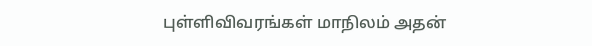புள்ளிவிவரங்கள் மாநிலம் அதன்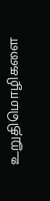உறுதிமொழிகளை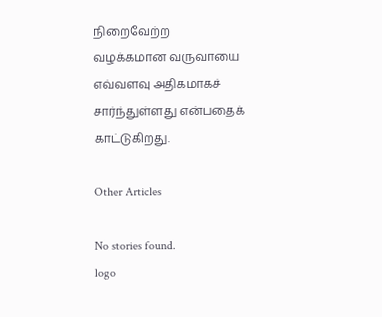நிறைவேற்ற வழக்கமான வருவாயை எவ்வளவு அதிகமாகச் சார்ந்துள்ளது என்பதைக் காட்டுகிறது.

Other Articles

No stories found.
logo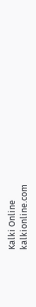Kalki Online
kalkionline.com